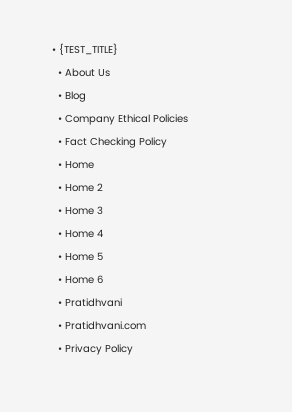• {TEST_TITLE}
  • About Us
  • Blog
  • Company Ethical Policies
  • Fact Checking Policy
  • Home
  • Home 2
  • Home 3
  • Home 4
  • Home 5
  • Home 6
  • Pratidhvani
  • Pratidhvani.com
  • Privacy Policy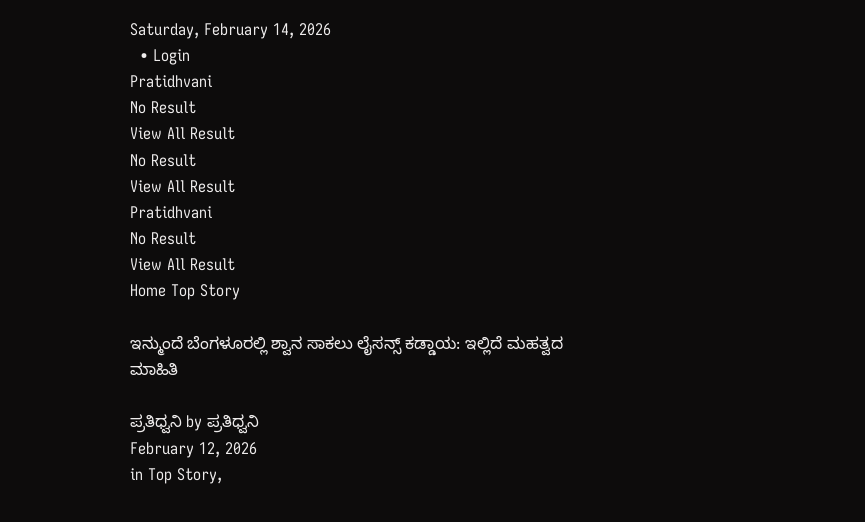Saturday, February 14, 2026
  • Login
Pratidhvani
No Result
View All Result
No Result
View All Result
Pratidhvani
No Result
View All Result
Home Top Story

ಇನ್ಮುಂದೆ ಬೆಂಗಳೂರಲ್ಲಿ ಶ್ವಾನ ಸಾಕಲು ಲೈಸನ್ಸ್ ಕಡ್ಡಾಯ: ಇಲ್ಲಿದೆ ಮಹತ್ವದ ಮಾಹಿತಿ

ಪ್ರತಿಧ್ವನಿ by ಪ್ರತಿಧ್ವನಿ
February 12, 2026
in Top Story,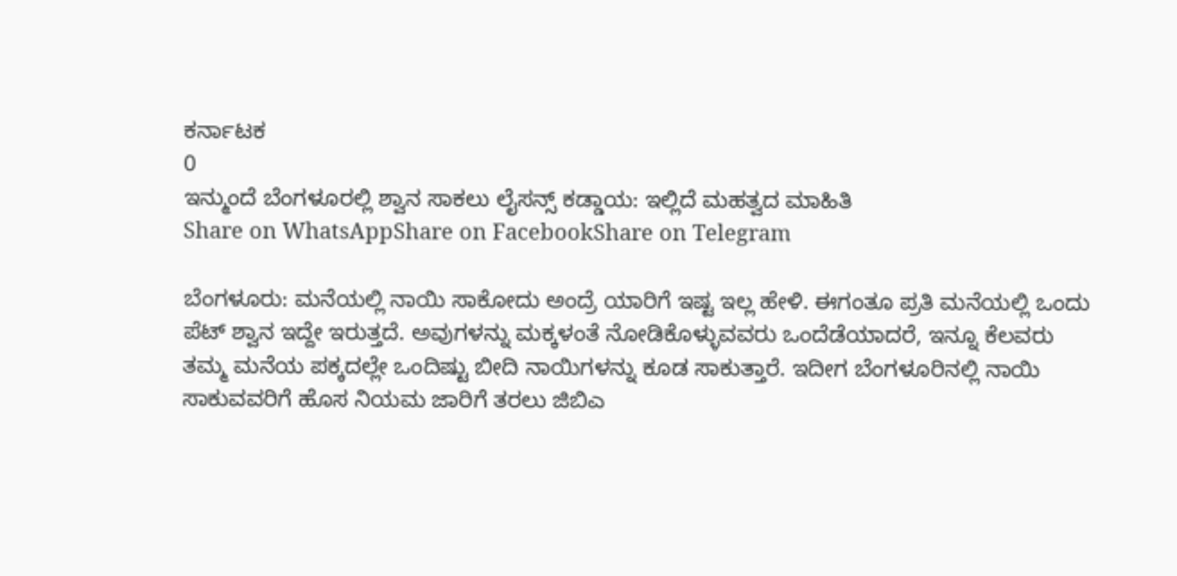ಕರ್ನಾಟಕ
0
ಇನ್ಮುಂದೆ ಬೆಂಗಳೂರಲ್ಲಿ ಶ್ವಾನ ಸಾಕಲು ಲೈಸನ್ಸ್ ಕಡ್ಡಾಯ: ಇಲ್ಲಿದೆ ಮಹತ್ವದ ಮಾಹಿತಿ
Share on WhatsAppShare on FacebookShare on Telegram

ಬೆಂಗಳೂರು: ಮನೆಯಲ್ಲಿ ನಾಯಿ ಸಾಕೋದು ಅಂದ್ರೆ ಯಾರಿಗೆ ಇಷ್ಟ ಇಲ್ಲ ಹೇಳಿ. ಈಗಂತೂ ಪ್ರತಿ ಮನೆಯಲ್ಲಿ ಒಂದು ಪೆಟ್‌ ಶ್ವಾನ ಇದ್ದೇ ಇರುತ್ತದೆ. ಅವುಗಳನ್ನು ಮಕ್ಕಳಂತೆ ನೋಡಿಕೊಳ್ಳುವವರು ಒಂದೆಡೆಯಾದರೆ, ಇನ್ನೂ ಕೆಲವರು ತಮ್ಮ ಮನೆಯ ಪಕ್ಕದಲ್ಲೇ ಒಂದಿಷ್ಟು ಬೀದಿ ನಾಯಿಗಳನ್ನು ಕೂಡ ಸಾಕುತ್ತಾರೆ. ಇದೀಗ ಬೆಂಗಳೂರಿನಲ್ಲಿ ನಾಯಿ ಸಾಕುವವರಿಗೆ ಹೊಸ ನಿಯಮ ಜಾರಿಗೆ ತರಲು ಜಿಬಿಎ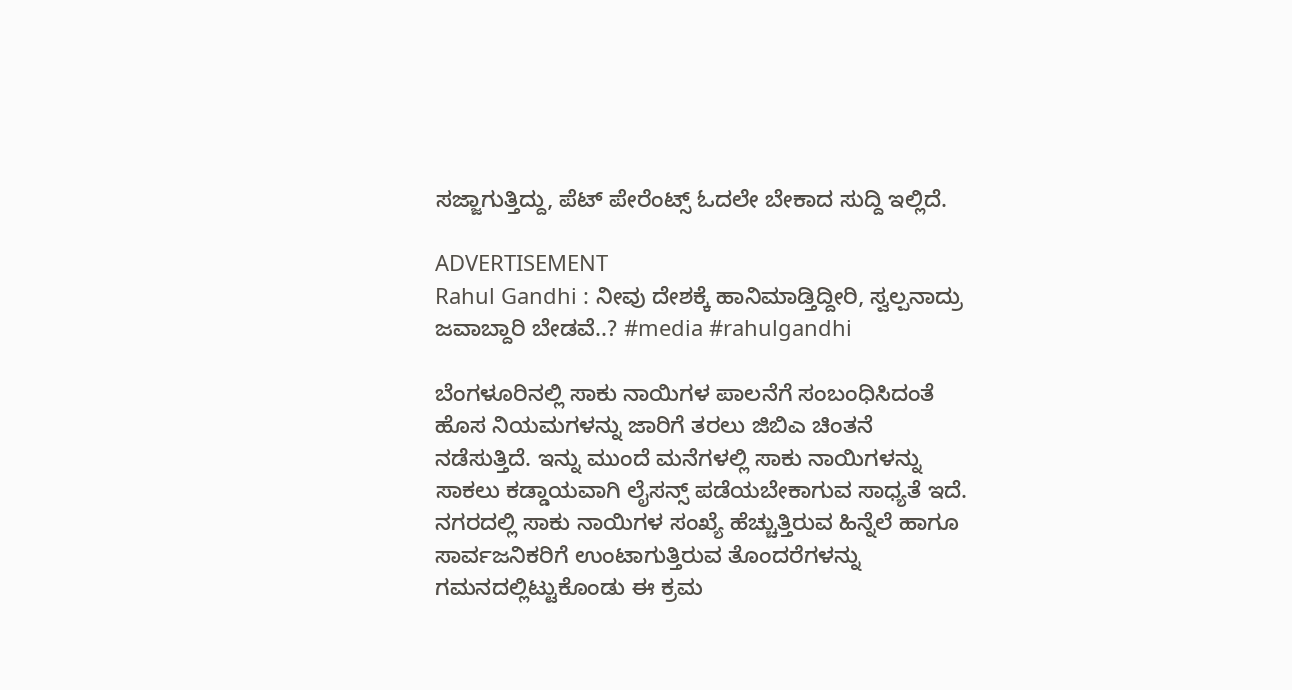ಸಜ್ಜಾಗುತ್ತಿದ್ದು, ಪೆಟ್‌ ಪೇರೆಂಟ್ಸ್‌ ಓದಲೇ ಬೇಕಾದ ಸುದ್ದಿ ಇಲ್ಲಿದೆ.

ADVERTISEMENT
Rahul Gandhi : ನೀವು ದೇಶಕ್ಕೆ ಹಾನಿಮಾಡ್ತಿದ್ದೀರಿ, ಸ್ವಲ್ಪನಾದ್ರು ಜವಾಬ್ದಾರಿ ಬೇಡವೆ..? #media #rahulgandhi

ಬೆಂಗಳೂರಿನಲ್ಲಿ ಸಾಕು ನಾಯಿಗಳ ಪಾಲನೆಗೆ ಸಂಬಂಧಿಸಿದಂತೆ ಹೊಸ ನಿಯಮಗಳನ್ನು ಜಾರಿಗೆ ತರಲು ಜಿಬಿಎ ಚಿಂತನೆ ನಡೆಸುತ್ತಿದೆ. ಇನ್ನು ಮುಂದೆ ಮನೆಗಳಲ್ಲಿ ಸಾಕು ನಾಯಿಗಳನ್ನು ಸಾಕಲು ಕಡ್ಡಾಯವಾಗಿ ಲೈಸನ್ಸ್ ಪಡೆಯಬೇಕಾಗುವ ಸಾಧ್ಯತೆ ಇದೆ. ನಗರದಲ್ಲಿ ಸಾಕು ನಾಯಿಗಳ ಸಂಖ್ಯೆ ಹೆಚ್ಚುತ್ತಿರುವ ಹಿನ್ನೆಲೆ ಹಾಗೂ ಸಾರ್ವಜನಿಕರಿಗೆ ಉಂಟಾಗುತ್ತಿರುವ ತೊಂದರೆಗಳನ್ನು ಗಮನದಲ್ಲಿಟ್ಟುಕೊಂಡು ಈ ಕ್ರಮ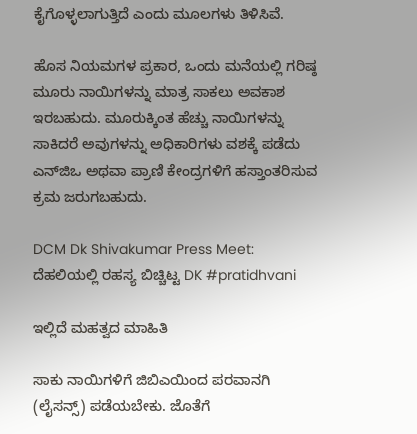ಕೈಗೊಳ್ಳಲಾಗುತ್ತಿದೆ ಎಂದು ಮೂಲಗಳು ತಿಳಿಸಿವೆ.

ಹೊಸ ನಿಯಮಗಳ ಪ್ರಕಾರ, ಒಂದು ಮನೆಯಲ್ಲಿ ಗರಿಷ್ಠ ಮೂರು ನಾಯಿಗಳನ್ನು ಮಾತ್ರ ಸಾಕಲು ಅವಕಾಶ ಇರಬಹುದು. ಮೂರುಕ್ಕಿಂತ ಹೆಚ್ಚು ನಾಯಿಗಳನ್ನು ಸಾಕಿದರೆ ಅವುಗಳನ್ನು ಅಧಿಕಾರಿಗಳು ವಶಕ್ಕೆ ಪಡೆದು ಎನ್‌ಜಿಒ ಅಥವಾ ಪ್ರಾಣಿ ಕೇಂದ್ರಗಳಿಗೆ ಹಸ್ತಾಂತರಿಸುವ ಕ್ರಮ ಜರುಗಬಹುದು.

DCM Dk Shivakumar Press Meet: ದೆಹಲಿಯಲ್ಲಿ ರಹಸ್ಯ ಬಿಚ್ಚಿಟ್ಟ DK #pratidhvani

ಇಲ್ಲಿದೆ ಮಹತ್ವದ ಮಾಹಿತಿ

ಸಾಕು ನಾಯಿಗಳಿಗೆ ಜಿಬಿಎಯಿಂದ ಪರವಾನಗಿ (ಲೈಸನ್ಸ್) ಪಡೆಯಬೇಕು. ಜೊತೆಗೆ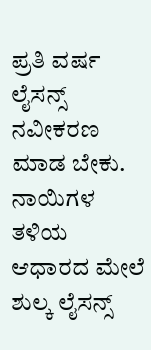ಪ್ರತಿ ವರ್ಷ ಲೈಸನ್ಸ್ ನವೀಕರಣ ಮಾಡ ಬೇಕು. ನಾಯಿಗಳ ತಳಿಯ ಆಧಾರದ ಮೇಲೆ ಶುಲ್ಕ ಲೈಸನ್ಸ್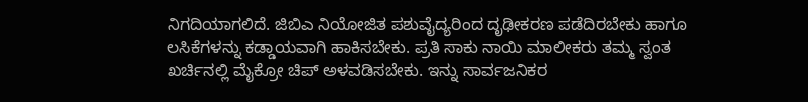ನಿಗದಿಯಾಗಲಿದೆ. ಜಿಬಿಎ ನಿಯೋಜಿತ ಪಶುವೈದ್ಯರಿಂದ ದೃಢೀಕರಣ ಪಡೆದಿರಬೇಕು ಹಾಗೂ ಲಸಿಕೆಗಳನ್ನು ಕಡ್ಡಾಯವಾಗಿ ಹಾಕಿಸಬೇಕು. ಪ್ರತಿ ಸಾಕು ನಾಯಿ ಮಾಲೀಕರು ತಮ್ಮ ಸ್ವಂತ ಖರ್ಚಿನಲ್ಲಿ ಮೈಕ್ರೋ ಚಿಪ್ ಅಳವಡಿಸಬೇಕು. ಇನ್ನು ಸಾರ್ವಜನಿಕರ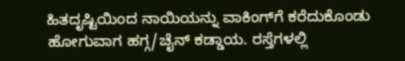ಹಿತದೃಷ್ಟಿಯಿಂದ ನಾಯಿಯನ್ನು ವಾಕಿಂಗ್‌ಗೆ ಕರೆದುಕೊಂಡು ಹೋಗುವಾಗ ಹಗ್ಗ/ಚೈನ್ ಕಡ್ಡಾಯ. ರಸ್ತೆಗಳಲ್ಲಿ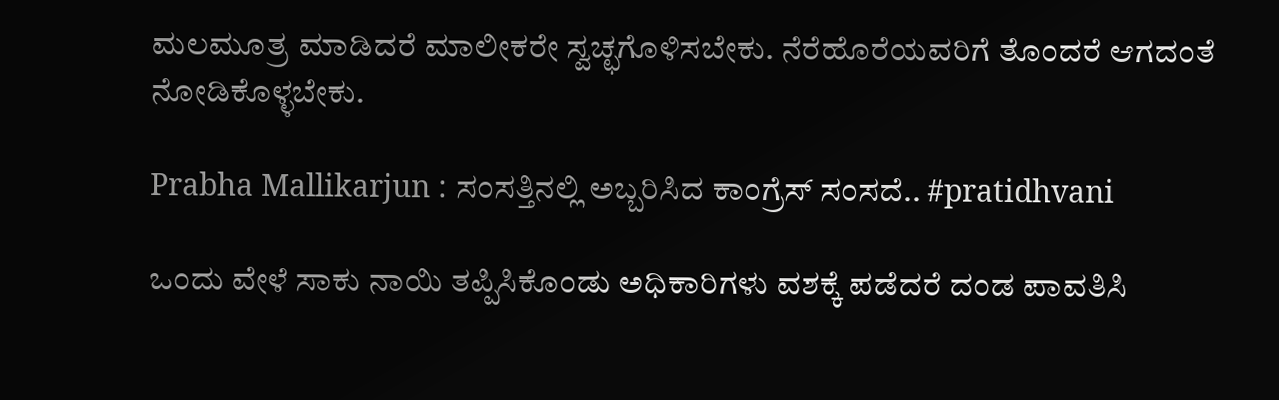ಮಲಮೂತ್ರ ಮಾಡಿದರೆ ಮಾಲೀಕರೇ ಸ್ವಚ್ಛಗೊಳಿಸಬೇಕು. ನೆರೆಹೊರೆಯವರಿಗೆ ತೊಂದರೆ ಆಗದಂತೆ ನೋಡಿಕೊಳ್ಳಬೇಕು.

Prabha Mallikarjun : ಸಂಸತ್ತಿನಲ್ಲಿ ಅಬ್ಬರಿಸಿದ ಕಾಂಗ್ರೆಸ್ ಸಂಸದೆ.. #pratidhvani

ಒಂದು ವೇಳೆ ಸಾಕು ನಾಯಿ ತಪ್ಪಿಸಿಕೊಂಡು ಅಧಿಕಾರಿಗಳು ವಶಕ್ಕೆ ಪಡೆದರೆ ದಂಡ ಪಾವತಿಸಿ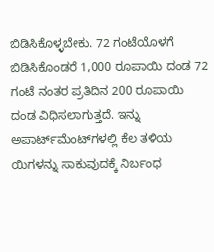ಬಿಡಿಸಿಕೊಳ್ಳಬೇಕು. 72 ಗಂಟೆಯೊಳಗೆ ಬಿಡಿಸಿಕೊಂಡರೆ 1,000 ರೂಪಾಯಿ ದಂಡ 72 ಗಂಟೆ ನಂತರ ಪ್ರತಿದಿನ 200 ರೂಪಾಯಿ ದಂಡ ವಿಧಿಸಲಾಗುತ್ತದೆ. ಇನ್ನು ಅಪಾರ್ಟ್‌ಮೆಂಟ್‌ಗಳಲ್ಲಿ ಕೆಲ ತಳಿಯ ಯಿಗಳನ್ನು ಸಾಕುವುದಕ್ಕೆ ನಿರ್ಬಂಧ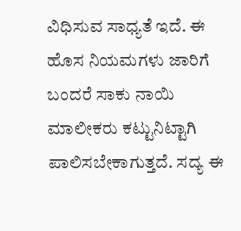ವಿಧಿಸುವ ಸಾಧ್ಯತೆ ಇದೆ. ಈ ಹೊಸ ನಿಯಮಗಳು ಜಾರಿಗೆ ಬಂದರೆ ಸಾಕು ನಾಯಿ ಮಾಲೀಕರು ಕಟ್ಟುನಿಟ್ಟಾಗಿ ಪಾಲಿಸಬೇಕಾಗುತ್ತದೆ. ಸದ್ಯ ಈ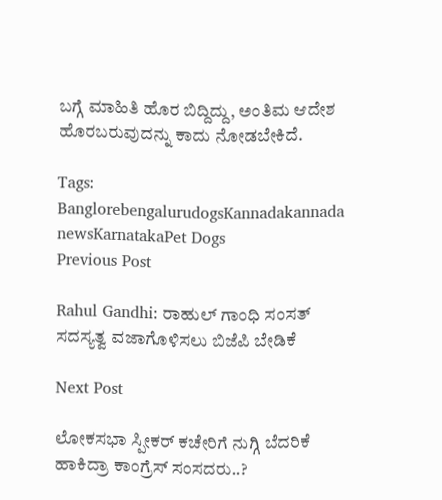ಬಗ್ಗೆ ಮಾಹಿತಿ ಹೊರ ಬಿದ್ದಿದ್ದು, ಅಂತಿಮ ಆದೇಶ ಹೊರಬರುವುದನ್ನು ಕಾದು ನೋಡಬೇಕಿದೆ.

Tags: BanglorebengalurudogsKannadakannada newsKarnatakaPet Dogs
Previous Post

Rahul Gandhi: ರಾಹುಲ್ ಗಾಂಧಿ ಸಂಸತ್‌ ಸದಸ್ಯತ್ವ ವಜಾಗೊಳಿಸಲು ಬಿಜೆಪಿ ಬೇಡಿಕೆ

Next Post

ಲೋಕಸಭಾ ಸ್ಪೀಕರ್ ಕಚೇರಿಗೆ ನುಗ್ಗಿ ಬೆದರಿಕೆ ಹಾಕಿದ್ರಾ ಕಾಂಗ್ರೆಸ್ ಸಂಸದರು..?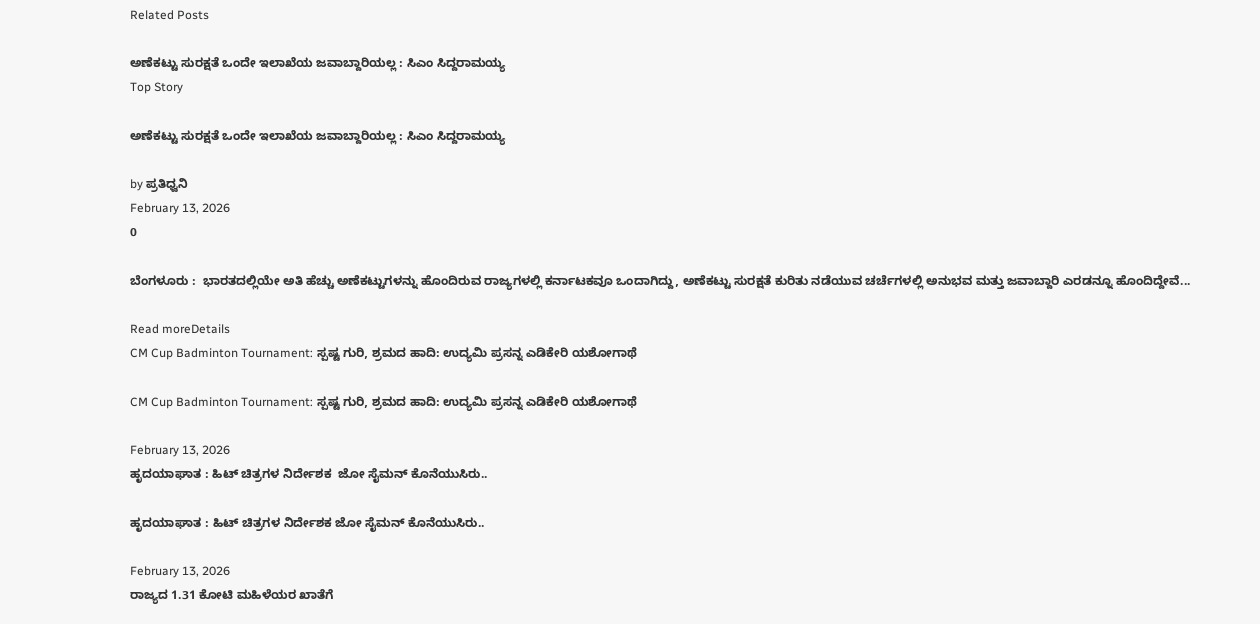Related Posts

ಅಣೆಕಟ್ಟು ಸುರಕ್ಷತೆ ಒಂದೇ ಇಲಾಖೆಯ ಜವಾಬ್ದಾರಿಯಲ್ಲ : ಸಿಎಂ ಸಿದ್ದರಾಮಯ್ಯ
Top Story

ಅಣೆಕಟ್ಟು ಸುರಕ್ಷತೆ ಒಂದೇ ಇಲಾಖೆಯ ಜವಾಬ್ದಾರಿಯಲ್ಲ : ಸಿಎಂ ಸಿದ್ದರಾಮಯ್ಯ

by ಪ್ರತಿಧ್ವನಿ
February 13, 2026
0

ಬೆಂಗಳೂರು :  ಭಾರತದಲ್ಲಿಯೇ ಅತಿ ಹೆಚ್ಚು ಅಣೆಕಟ್ಟುಗಳನ್ನು ಹೊಂದಿರುವ ರಾಜ್ಯಗಳಲ್ಲಿ ಕರ್ನಾಟಕವೂ ಒಂದಾಗಿದ್ದು, ಅಣೆಕಟ್ಟು ಸುರಕ್ಷತೆ ಕುರಿತು ನಡೆಯುವ ಚರ್ಚೆಗಳಲ್ಲಿ ಅನುಭವ ಮತ್ತು ಜವಾಬ್ದಾರಿ ಎರಡನ್ನೂ ಹೊಂದಿದ್ದೇವೆ...

Read moreDetails
CM Cup Badminton Tournament: ಸ್ಪಷ್ಟ ಗುರಿ, ಶ್ರಮದ ಹಾದಿ: ಉದ್ಯಮಿ ಪ್ರಸನ್ನ ಎಡಿಕೇರಿ ಯಶೋಗಾಥೆ

CM Cup Badminton Tournament: ಸ್ಪಷ್ಟ ಗುರಿ, ಶ್ರಮದ ಹಾದಿ: ಉದ್ಯಮಿ ಪ್ರಸನ್ನ ಎಡಿಕೇರಿ ಯಶೋಗಾಥೆ

February 13, 2026
ಹೃದಯಾಘಾತ : ಹಿಟ್‌ ಚಿತ್ರಗಳ ನಿರ್ದೇಶಕ  ಜೋ ಸೈಮನ್‌ ಕೊನೆಯುಸಿರು..

ಹೃದಯಾಘಾತ : ಹಿಟ್‌ ಚಿತ್ರಗಳ ನಿರ್ದೇಶಕ ಜೋ ಸೈಮನ್‌ ಕೊನೆಯುಸಿರು..

February 13, 2026
ರಾಜ್ಯದ 1.31 ಕೋಟಿ ಮಹಿಳೆಯರ ಖಾತೆಗೆ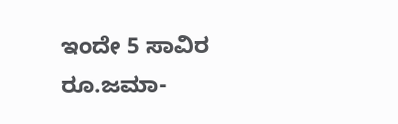ಇಂದೇ 5 ಸಾವಿರ ರೂ.ಜಮಾ-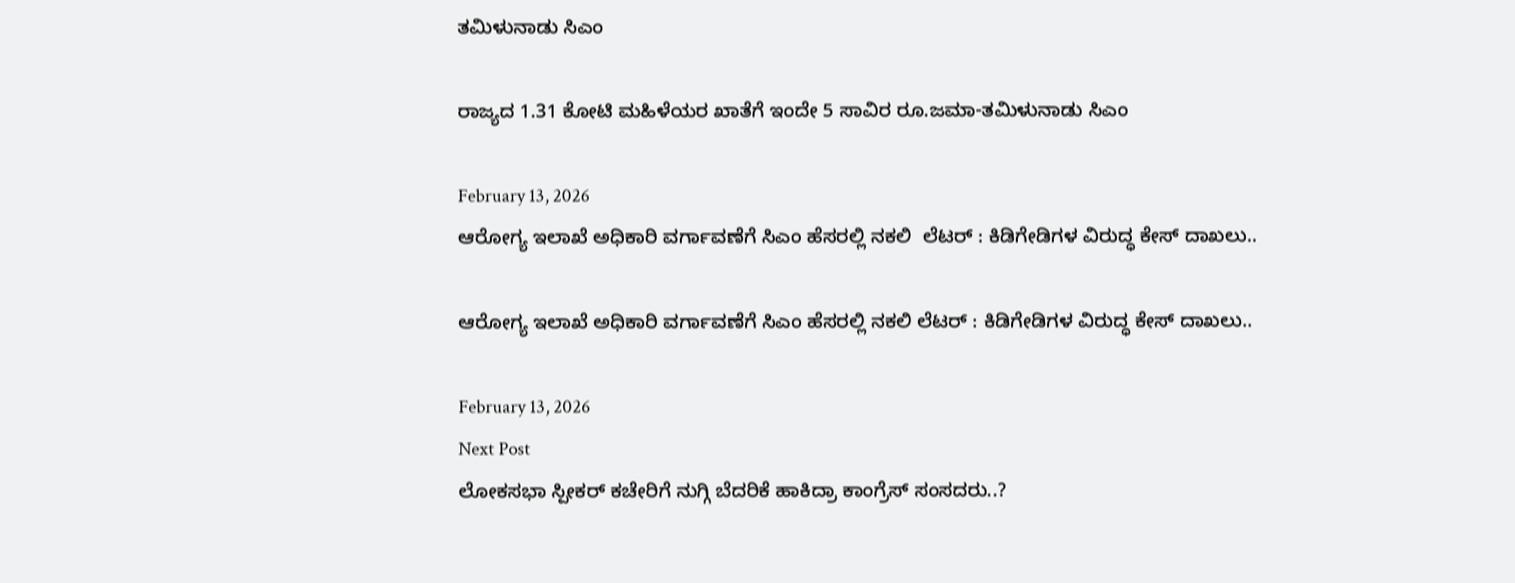ತಮಿಳುನಾಡು ಸಿಎಂ

ರಾಜ್ಯದ 1.31 ಕೋಟಿ ಮಹಿಳೆಯರ ಖಾತೆಗೆ ಇಂದೇ 5 ಸಾವಿರ ರೂ.ಜಮಾ-ತಮಿಳುನಾಡು ಸಿಎಂ

February 13, 2026
ಆರೋಗ್ಯ ಇಲಾಖೆ ಅಧಿಕಾರಿ ವರ್ಗಾವಣೆಗೆ ಸಿಎಂ ಹೆಸರಲ್ಲಿ ನಕಲಿ  ಲೆಟರ್‌ : ಕಿಡಿಗೇಡಿಗಳ ವಿರುದ್ಧ ಕೇಸ್‌ ದಾಖಲು..

ಆರೋಗ್ಯ ಇಲಾಖೆ ಅಧಿಕಾರಿ ವರ್ಗಾವಣೆಗೆ ಸಿಎಂ ಹೆಸರಲ್ಲಿ ನಕಲಿ ಲೆಟರ್‌ : ಕಿಡಿಗೇಡಿಗಳ ವಿರುದ್ಧ ಕೇಸ್‌ ದಾಖಲು..

February 13, 2026
Next Post
ಲೋಕಸಭಾ ಸ್ಪೀಕರ್ ಕಚೇರಿಗೆ ನುಗ್ಗಿ ಬೆದರಿಕೆ ಹಾಕಿದ್ರಾ ಕಾಂಗ್ರೆಸ್ ಸಂಸದರು..?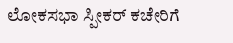ಲೋಕಸಭಾ ಸ್ಪೀಕರ್ ಕಚೇರಿಗೆ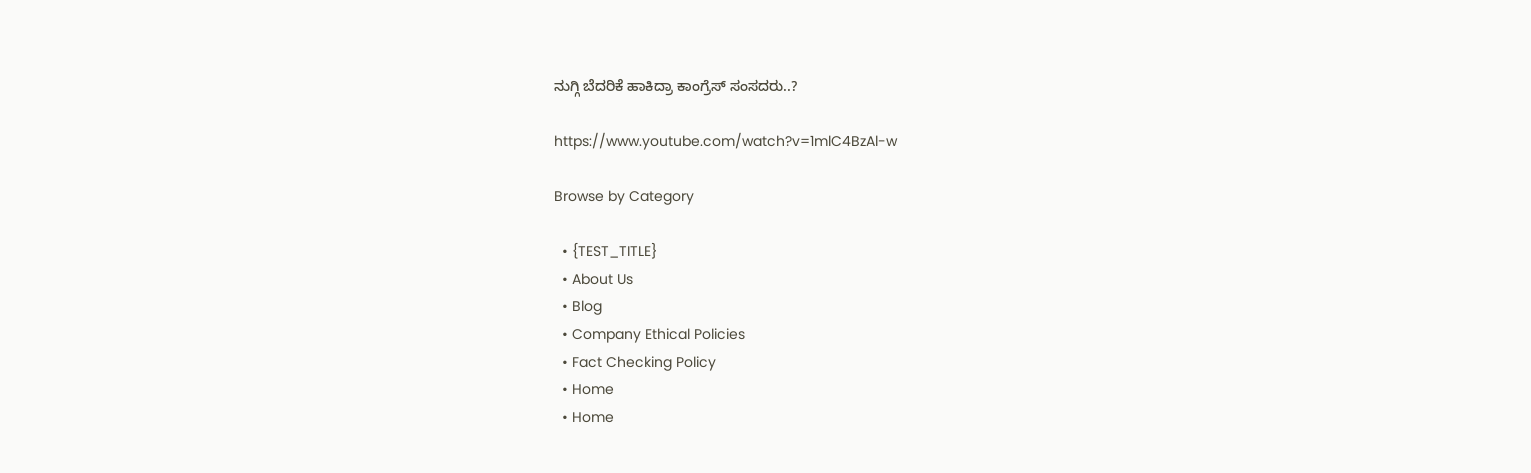ನುಗ್ಗಿ ಬೆದರಿಕೆ ಹಾಕಿದ್ರಾ ಕಾಂಗ್ರೆಸ್ ಸಂಸದರು..?

https://www.youtube.com/watch?v=1mlC4BzAl-w

Browse by Category

  • {TEST_TITLE}
  • About Us
  • Blog
  • Company Ethical Policies
  • Fact Checking Policy
  • Home
  • Home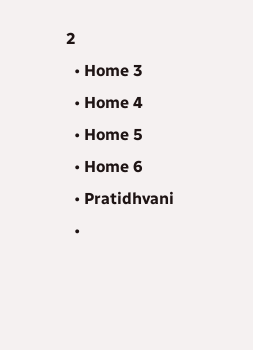2
  • Home 3
  • Home 4
  • Home 5
  • Home 6
  • Pratidhvani
  •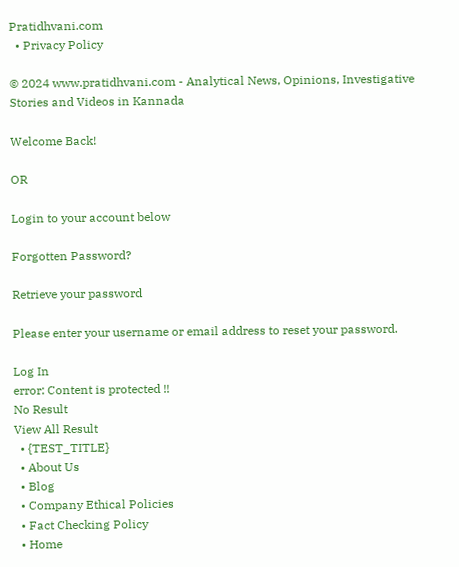Pratidhvani.com
  • Privacy Policy

© 2024 www.pratidhvani.com - Analytical News, Opinions, Investigative Stories and Videos in Kannada

Welcome Back!

OR

Login to your account below

Forgotten Password?

Retrieve your password

Please enter your username or email address to reset your password.

Log In
error: Content is protected !!
No Result
View All Result
  • {TEST_TITLE}
  • About Us
  • Blog
  • Company Ethical Policies
  • Fact Checking Policy
  • Home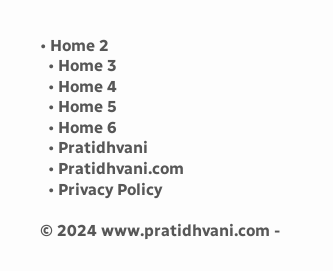• Home 2
  • Home 3
  • Home 4
  • Home 5
  • Home 6
  • Pratidhvani
  • Pratidhvani.com
  • Privacy Policy

© 2024 www.pratidhvani.com -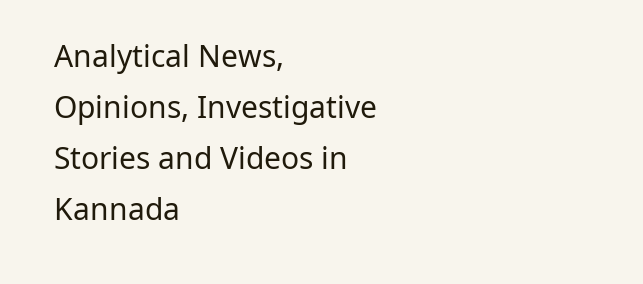Analytical News, Opinions, Investigative Stories and Videos in Kannada